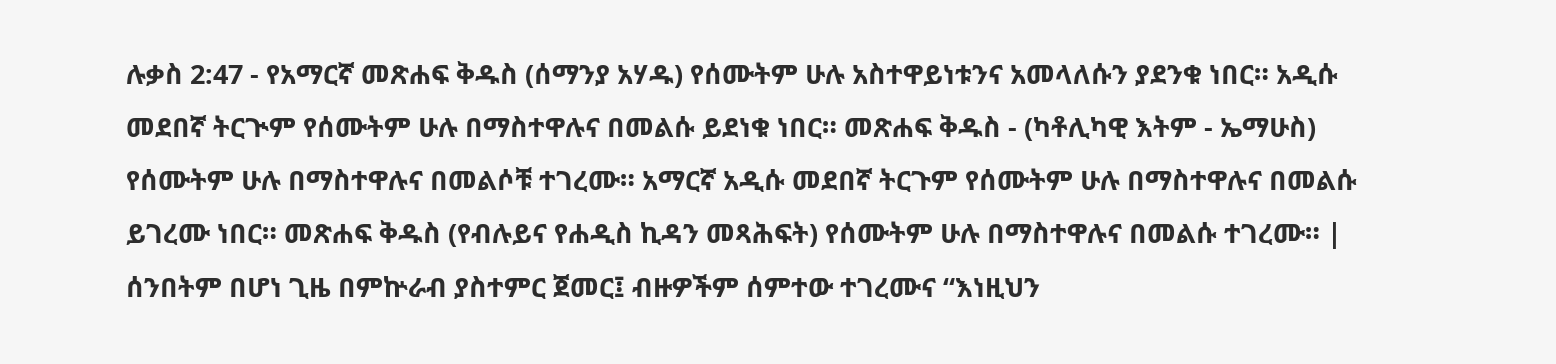ሉቃስ 2:47 - የአማርኛ መጽሐፍ ቅዱስ (ሰማንያ አሃዱ) የሰሙትም ሁሉ አስተዋይነቱንና አመላለሱን ያደንቁ ነበር። አዲሱ መደበኛ ትርጒም የሰሙትም ሁሉ በማስተዋሉና በመልሱ ይደነቁ ነበር። መጽሐፍ ቅዱስ - (ካቶሊካዊ እትም - ኤማሁስ) የሰሙትም ሁሉ በማስተዋሉና በመልሶቹ ተገረሙ። አማርኛ አዲሱ መደበኛ ትርጉም የሰሙትም ሁሉ በማስተዋሉና በመልሱ ይገረሙ ነበር። መጽሐፍ ቅዱስ (የብሉይና የሐዲስ ኪዳን መጻሕፍት) የሰሙትም ሁሉ በማስተዋሉና በመልሱ ተገረሙ። |
ሰንበትም በሆነ ጊዜ በምኵራብ ያስተምር ጀመር፤ ብዙዎችም ሰምተው ተገረሙና “እነዚህን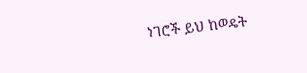ነገሮች ይህ ከወዴት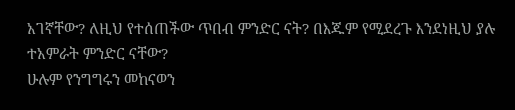አገኛቸው? ለዚህ የተሰጠችው ጥበብ ምንድር ናት? በእጁም የሚደረጉ እንደነዚህ ያሉ ተአምራት ምንድር ናቸው?
ሁሉም የንግግሩን መከናወን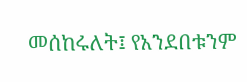መሰከሩለት፤ የአንደበቱንም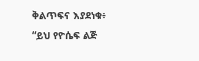ቅልጥፍና እያደነቁ፥ “ይህ የዮሴፍ ልጅ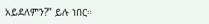አይደለምን?” ይሉ ነበር።